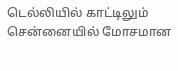டெல்லியில் காட்டிலும் சென்னையில் மோசமான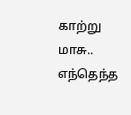காற்று மாசு.. எந்தெந்த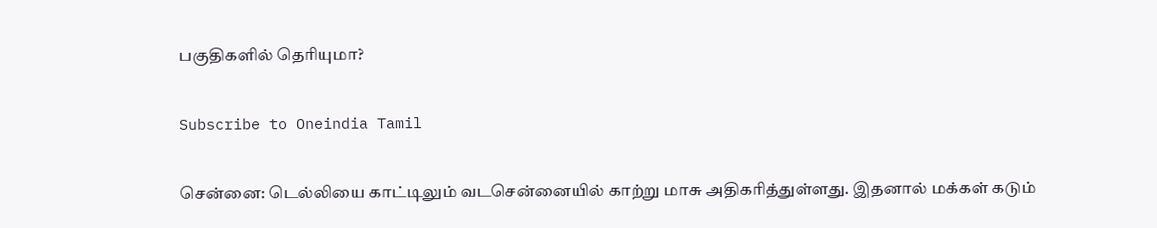பகுதிகளில் தெரியுமா?

Subscribe to Oneindia Tamil

சென்னை: டெல்லியை காட்டிலும் வடசென்னையில் காற்று மாசு அதிகரித்துள்ளது. இதனால் மக்கள் கடும்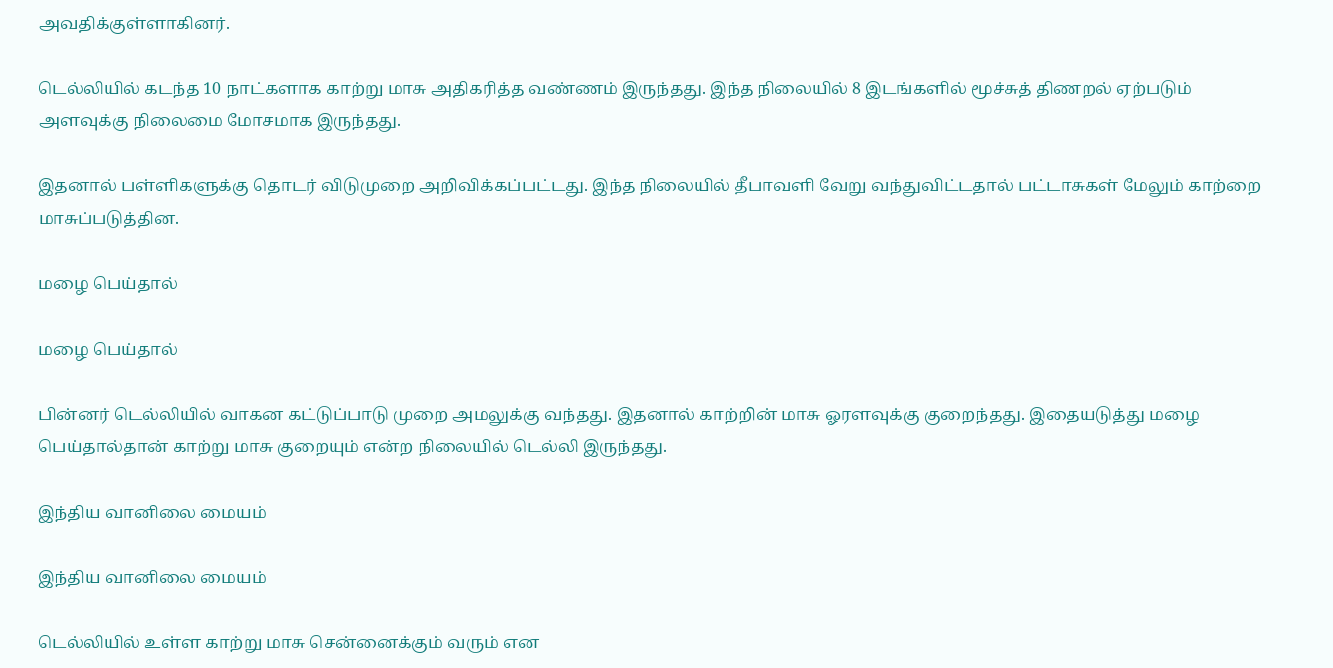அவதிக்குள்ளாகினர்.

டெல்லியில் கடந்த 10 நாட்களாக காற்று மாசு அதிகரித்த வண்ணம் இருந்தது. இந்த நிலையில் 8 இடங்களில் மூச்சுத் திணறல் ஏற்படும் அளவுக்கு நிலைமை மோசமாக இருந்தது.

இதனால் பள்ளிகளுக்கு தொடர் விடுமுறை அறிவிக்கப்பட்டது. இந்த நிலையில் தீபாவளி வேறு வந்துவிட்டதால் பட்டாசுகள் மேலும் காற்றை மாசுப்படுத்தின.

மழை பெய்தால்

மழை பெய்தால்

பின்னர் டெல்லியில் வாகன கட்டுப்பாடு முறை அமலுக்கு வந்தது. இதனால் காற்றின் மாசு ஓரளவுக்கு குறைந்தது. இதையடுத்து மழை பெய்தால்தான் காற்று மாசு குறையும் என்ற நிலையில் டெல்லி இருந்தது.

இந்திய வானிலை மையம்

இந்திய வானிலை மையம்

டெல்லியில் உள்ள காற்று மாசு சென்னைக்கும் வரும் என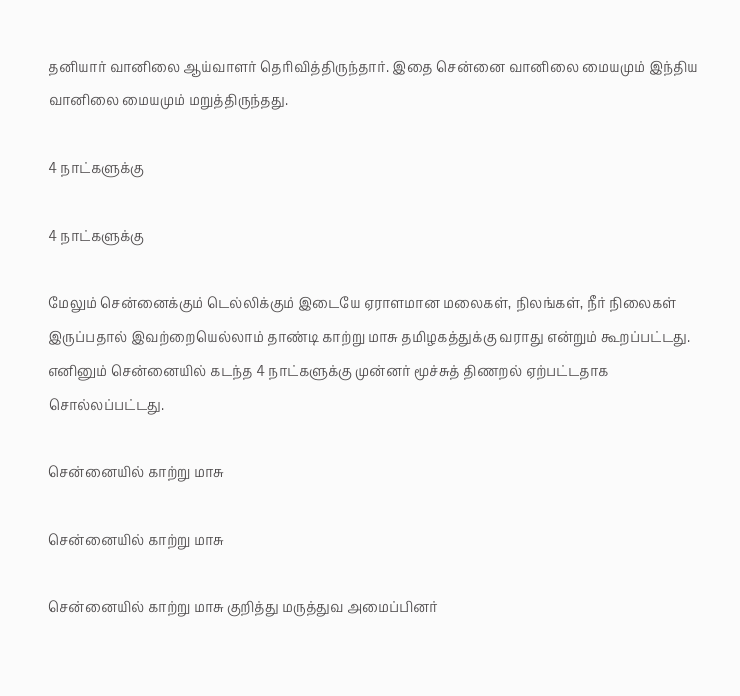தனியார் வானிலை ஆய்வாளர் தெரிவித்திருந்தார். இதை சென்னை வானிலை மையமும் இந்திய வானிலை மையமும் மறுத்திருந்தது.

4 நாட்களுக்கு

4 நாட்களுக்கு

மேலும் சென்னைக்கும் டெல்லிக்கும் இடையே ஏராளமான மலைகள், நிலங்கள், நீர் நிலைகள் இருப்பதால் இவற்றையெல்லாம் தாண்டி காற்று மாசு தமிழகத்துக்கு வராது என்றும் கூறப்பட்டது. எனினும் சென்னையில் கடந்த 4 நாட்களுக்கு முன்னர் மூச்சுத் திணறல் ஏற்பட்டதாக சொல்லப்பட்டது.

சென்னையில் காற்று மாசு

சென்னையில் காற்று மாசு

சென்னையில் காற்று மாசு குறித்து மருத்துவ அமைப்பினர்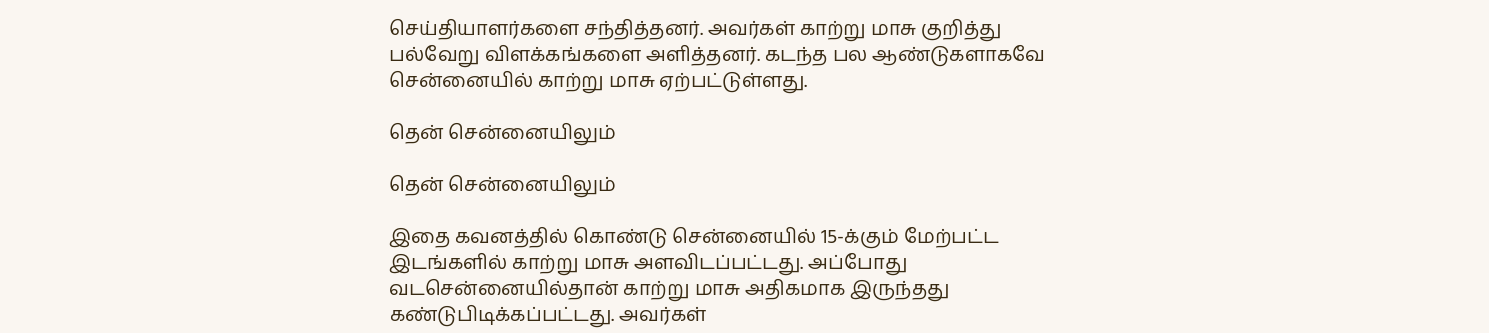செய்தியாளர்களை சந்தித்தனர். அவர்கள் காற்று மாசு குறித்து பல்வேறு விளக்கங்களை அளித்தனர். கடந்த பல ஆண்டுகளாகவே சென்னையில் காற்று மாசு ஏற்பட்டுள்ளது.

தென் சென்னையிலும்

தென் சென்னையிலும்

இதை கவனத்தில் கொண்டு சென்னையில் 15-க்கும் மேற்பட்ட இடங்களில் காற்று மாசு அளவிடப்பட்டது. அப்போது வடசென்னையில்தான் காற்று மாசு அதிகமாக இருந்தது கண்டுபிடிக்கப்பட்டது. அவர்கள்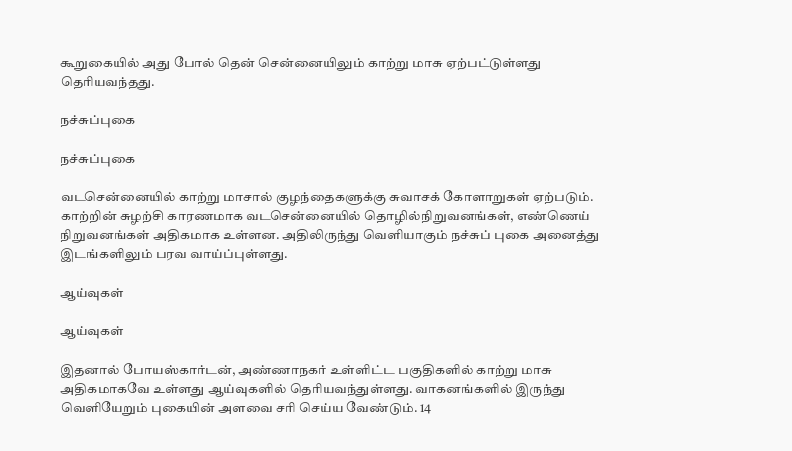கூறுகையில் அது போல் தென் சென்னையிலும் காற்று மாசு ஏற்பட்டுள்ளது தெரியவந்தது.

நச்சுப்புகை

நச்சுப்புகை

வடசென்னையில் காற்று மாசால் குழந்தைகளுக்கு சுவாசக் கோளாறுகள் ஏற்படும். காற்றின் சுழற்சி காரணமாக வடசென்னையில் தொழில்நிறுவனங்கள், எண்ணெய் நிறுவனங்கள் அதிகமாக உள்ளன. அதிலிருந்து வெளியாகும் நச்சுப் புகை அனைத்து இடங்களிலும் பரவ வாய்ப்புள்ளது.

ஆய்வுகள்

ஆய்வுகள்

இதனால் போயஸ்கார்டன், அண்ணாநகர் உள்ளிட்ட பகுதிகளில் காற்று மாசு அதிகமாகவே உள்ளது ஆய்வுகளில் தெரியவந்துள்ளது. வாகனங்களில் இருந்து வெளியேறும் புகையின் அளவை சரி செய்ய வேண்டும். 14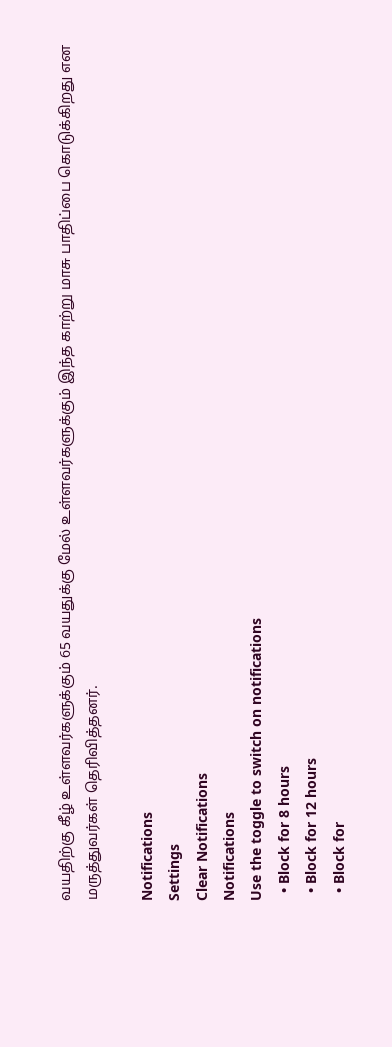வயதிற்கு கீழ் உள்ளவர்களுக்கும் 65 வயதுக்கு மேல் உள்ளவர்களுக்கும் இந்த காற்று மாசு பாதிப்பை கொடுக்கிறது என மருத்துவர்கள் தெரிவித்தனர்.

Notifications
Settings
Clear Notifications
Notifications
Use the toggle to switch on notifications
  • Block for 8 hours
  • Block for 12 hours
  • Block for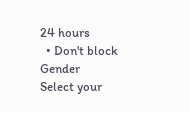24 hours
  • Don't block
Gender
Select your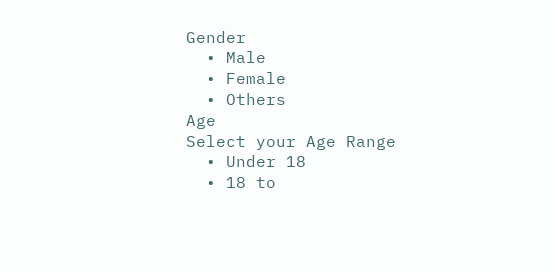Gender
  • Male
  • Female
  • Others
Age
Select your Age Range
  • Under 18
  • 18 to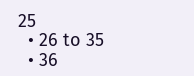25
  • 26 to 35
  • 36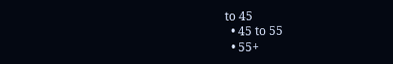to 45
  • 45 to 55
  • 55+